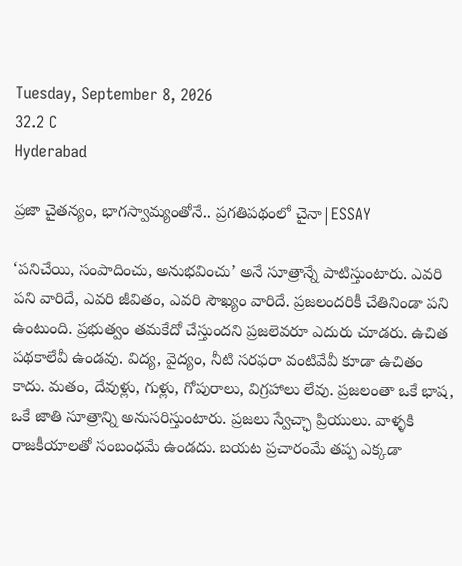Tuesday, September 8, 2026
32.2 C
Hyderabad

ప్రజా చైతన్యం, భాగస్వామ్యంతోనే.. ప్రగతిపథంలో చైనా|ESSAY

‘పనిచేయి, సంపాదించు, అనుభవించు’ అనే సూత్రాన్నే పాటిస్తుంటారు. ఎవరి పని వారిదే, ఎవరి జీవితం, ఎవరి సౌఖ్యం వారిదే. ప్రజలందరికీ చేతినిండా పని ఉంటుంది. ప్రభుత్వం తమకేదో చేస్తుందని ప్రజలెవరూ ఎదురు చూడరు. ఉచిత పథకాలేవీ ఉండవు. విద్య, వైద్యం, నీటి సరఫరా వంటివేవీ కూడా ఉచితం కాదు. మతం, దేవుళ్లు, గుళ్లు, గోపురాలు, విగ్రహాలు లేవు. ప్రజలంతా ఒకే భాష, ఒకే జాతి సూత్రాన్ని అనుసరిస్తుంటారు. ప్రజలు స్వేచ్ఛా ప్రియులు. వాళ్ళకి రాజకీయాలతో సంబంధమే ఉండదు. బయట ప్రచారంమే తప్ప ఎక్కడా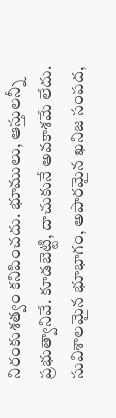నిరంకుశత్వం కనిపించదు. భూములు, ఆస్తులన్నీ ప్రభుత్వానివే. కూడబెట్టి, దాచుకునే అవకాశమే లేదు. సువిశాలమైన భూభాగం, అపారమైన ఖనిజ సంపద,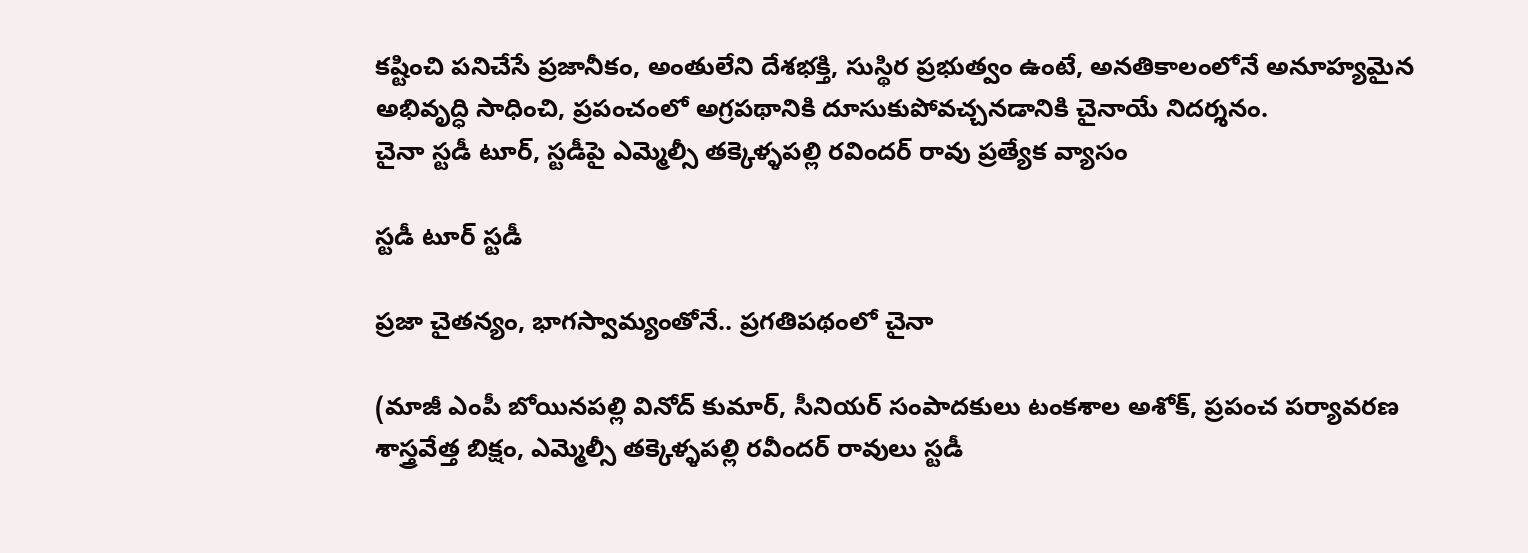కష్టించి పనిచేసే ప్రజానీకం, అంతులేని దేశభక్తి, సుస్థిర ప్రభుత్వం ఉంటే, అనతికాలంలోనే అనూహ్యమైన అభివృద్ధి సాధించి, ప్రపంచంలో అగ్రపథానికి దూసుకుపోవచ్చనడానికి చైనాయే నిదర్శనం.
చైనా స్టడీ టూర్, స్టడీపై ఎమ్మెల్సీ తక్కెళ్ళపల్లి రవిందర్ రావు ప్రత్యేక వ్యాసం

స్టడీ టూర్ స్టడీ

ప్రజా చైతన్యం, భాగస్వామ్యంతోనే.. ప్రగతిపథంలో చైనా

(మాజీ ఎంపీ బోయినపల్లి వినోద్ కుమార్, సీనియర్ సంపాదకులు టంకశాల అశోక్, ప్రపంచ పర్యావరణ శాస్త్రవేత్త బిక్షం, ఎమ్మెల్సీ తక్కెళ్ళపల్లి రవీందర్ రావులు స్టడీ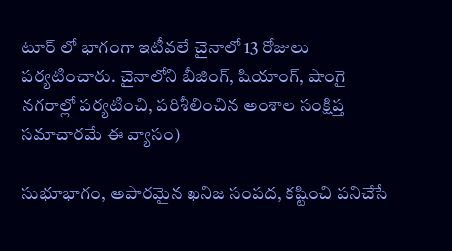టూర్ లో భాగంగా ఇటీవలే చైనాలో 13 రోజులు పర్యటించారు. చైనాలోని బీజింగ్, షియాంగ్, షాంగై నగరాల్లో పర్యటించి, పరిశీలించిన అంశాల సంక్షిప్త సమాచారమే ఈ వ్యాసం)

సుభూభాగం, అపారమైన ఖనిజ సంపద, కష్టించి పనిచేసే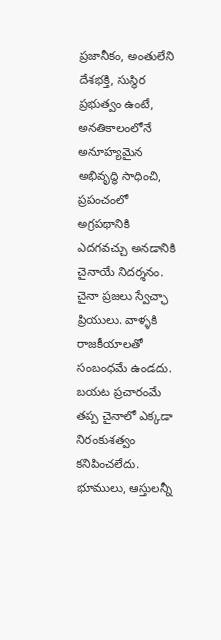ప్రజానీకం, అంతులేని దేశభక్తి, సుస్థిర ప్రభుత్వం ఉంటే, అనతికాలంలోనే అనూహ్యమైన అభివృద్ధి సాధించి, ప్రపంచంలో అగ్రపథానికి ఎదగవచ్చు అనడానికి చైనాయే నిదర్శనం. చైనా ప్రజలు స్వేచ్ఛా ప్రియులు. వాళ్ళకి రాజకీయాలతో సంబంధమే ఉండదు. బయట ప్రచారంమే తప్ప చైనాలో ఎక్కడా నిరంకుశత్వం కనిపించలేదు. భూములు, ఆస్తులన్నీ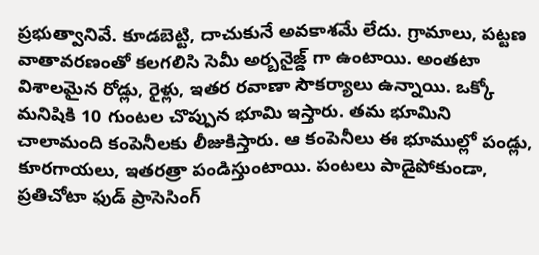ప్రభుత్వానివే. కూడబెట్టి, దాచుకునే అవకాశమే లేదు. గ్రామాలు, పట్టణ వాతావరణంతో కలగలిసి సెమీ అర్బనైజ్డ్ గా ఉంటాయి. అంతటా విశాలమైన రోడ్లు, రైళ్లు, ఇతర రవాణా సౌకర్యాలు ఉన్నాయి. ఒక్కో మనిషికి 10 గుంటల చొప్పున భూమి ఇస్తారు. తమ భూమిని చాలామంది కంపెనీలకు లీజుకిస్తారు. ఆ కంపెనీలు ఈ భూముల్లో పండ్లు, కూరగాయలు, ఇతరత్రా పండిస్తుంటాయి. పంటలు పాడైపోకుండా, ప్రతిచోటా ఫుడ్ ప్రాసెసింగ్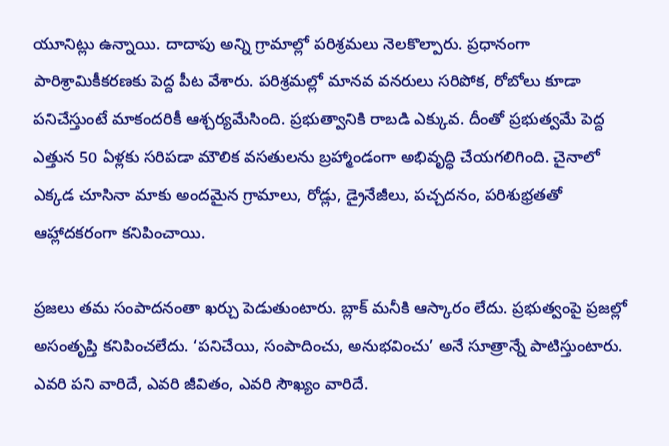యూనిట్లు ఉన్నాయి. దాదాపు అన్ని గ్రామాల్లో పరిశ్రమలు నెలకొల్పారు. ప్రధానంగా పారిశ్రామికీకరణకు పెద్ద పీట వేశారు. పరిశ్రమల్లో మానవ వనరులు సరిపోక, రోబోలు కూడా పనిచేస్తుంటే మాకందరికీ ఆశ్చర్యమేసింది. ప్రభుత్వానికి రాబడి ఎక్కువ. దీంతో ప్రభుత్వమే పెద్ద ఎత్తున 50 ఏళ్లకు సరిపడా మౌలిక వసతులను బ్రహ్మాండంగా అభివృద్ధి చేయగలిగింది. చైనాలో ఎక్కడ చూసినా మాకు అందమైన గ్రామాలు, రోడ్లు, డ్రైనేజీలు, పచ్చదనం, పరిశుభ్రతతో ఆహ్లాదకరంగా కనిపించాయి.

ప్రజలు తమ సంపాదనంతా ఖర్చు పెడుతుంటారు. బ్లాక్ మనీకి ఆస్కారం లేదు. ప్రభుత్వంపై ప్రజల్లో అసంతృప్తి కనిపించలేదు. ‘పనిచేయి, సంపాదించు, అనుభవించు’ అనే సూత్రాన్నే పాటిస్తుంటారు. ఎవరి పని వారిదే, ఎవరి జీవితం, ఎవరి సౌఖ్యం వారిదే.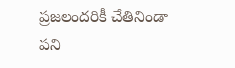ప్రజలందరికీ చేతినిండా పని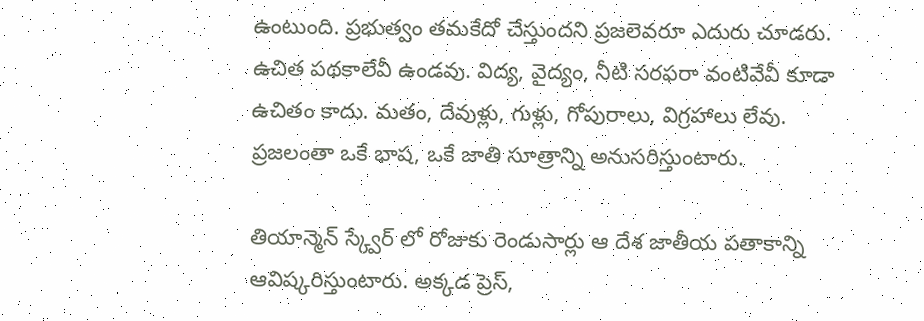ఉంటుంది. ప్రభుత్వం తమకేదో చేస్తుందని ప్రజలెవరూ ఎదురు చూడరు. ఉచిత పథకాలేవీ ఉండవు. విద్య, వైద్యం, నీటి సరఫరా వంటివేవీ కూడా ఉచితం కాదు. మతం, దేవుళ్లు, గుళ్లు, గోపురాలు, విగ్రహాలు లేవు. ప్రజలంతా ఒకే భాష, ఒకే జాతి సూత్రాన్ని అనుసరిస్తుంటారు.

తియాన్మెన్ స్క్వేర్ లో రోజుకు రెండుసార్లు ఆ దేశ జాతీయ పతాకాన్ని ఆవిష్కరిస్తుంటారు. అక్కడ ప్రెస్,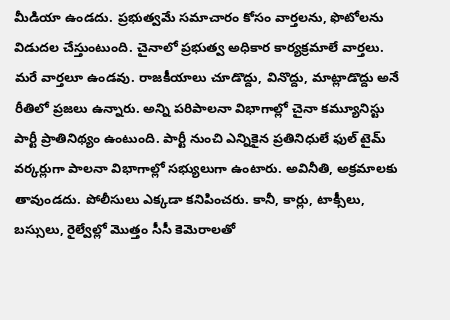మీడియా ఉండదు. ప్రభుత్వమే సమాచారం కోసం వార్తలను, ఫొటోలను విడుదల చేస్తుంటుంది. చైనాలో ప్రభుత్వ అధికార కార్యక్రమాలే వార్తలు. మరే వార్తలూ ఉండవు. రాజకీయాలు చూడొద్దు, వినొద్దు, మాట్లాడొద్దు అనే రీతిలో ప్రజలు ఉన్నారు. అన్ని పరిపాలనా విభాగాల్లో చైనా కమ్యూనిస్టు పార్టీ ప్రాతినిథ్యం ఉంటుంది. పార్టీ నుంచి ఎన్నికైన ప్రతినిధులే ఫుల్ టైమ్ వర్కర్లుగా పాలనా విభాగాల్లో సభ్యులుగా ఉంటారు. అవినీతి, అక్రమాలకు తావుండదు. పోలీసులు ఎక్కడా కనిపించరు. కానీ, కార్లు, టాక్సీలు, బస్సులు, రైల్వేల్లో మొత్తం సీసీ కెమెరాలతో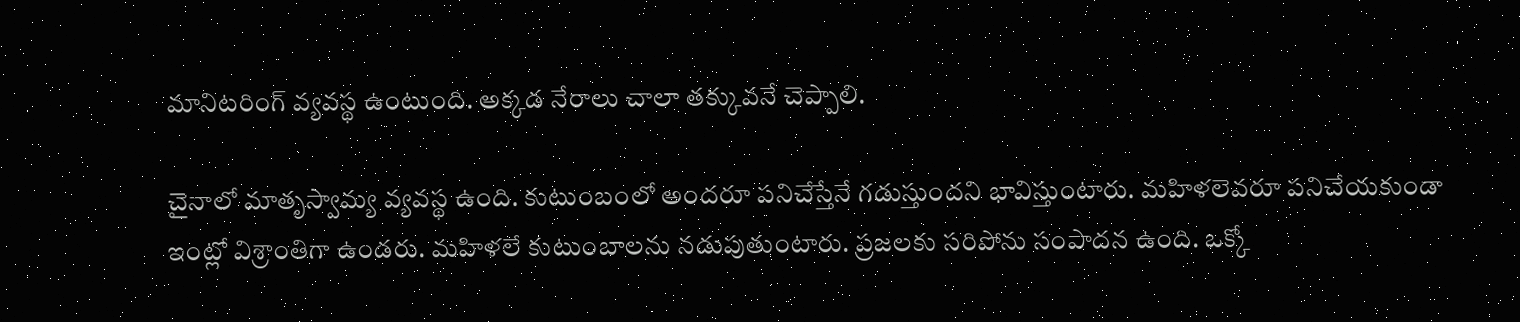మానిటరింగ్ వ్యవస్థ ఉంటుంది. అక్కడ నేరాలు చాలా తక్కువనే చెప్పాలి.

చైనాలో మాతృస్వామ్య వ్యవస్థ ఉంది. కుటుంబంలో అందరూ పనిచేస్తేనే గడుస్తుందని భావిస్తుంటారు. మహిళలెవరూ పనిచేయకుండా ఇంట్లో విశ్రాంతిగా ఉండరు. మహిళలే కుటుంబాలను నడుపుతుంటారు. ప్రజలకు సరిపోను సంపాదన ఉంది. ఒక్కో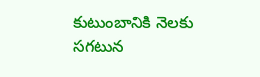కుటుంబానికి నెలకు సగటున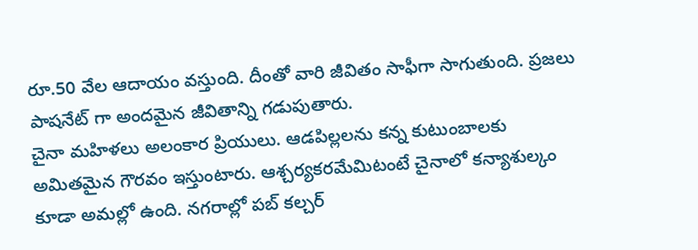రూ.50 వేల ఆదాయం వస్తుంది. దీంతో వారి జీవితం సాఫీగా సాగుతుంది. ప్రజలు పాషనేట్ గా అందమైన జీవితాన్ని గడుపుతారు.
చైనా మహిళలు అలంకార ప్రియులు. ఆడపిల్లలను కన్న కుటుంబాలకు అమితమైన గౌరవం ఇస్తుంటారు. ఆశ్చర్యకరమేమిటంటే చైనాలో కన్యాశుల్కం కూడా అమల్లో ఉంది. నగరాల్లో పబ్ కల్చర్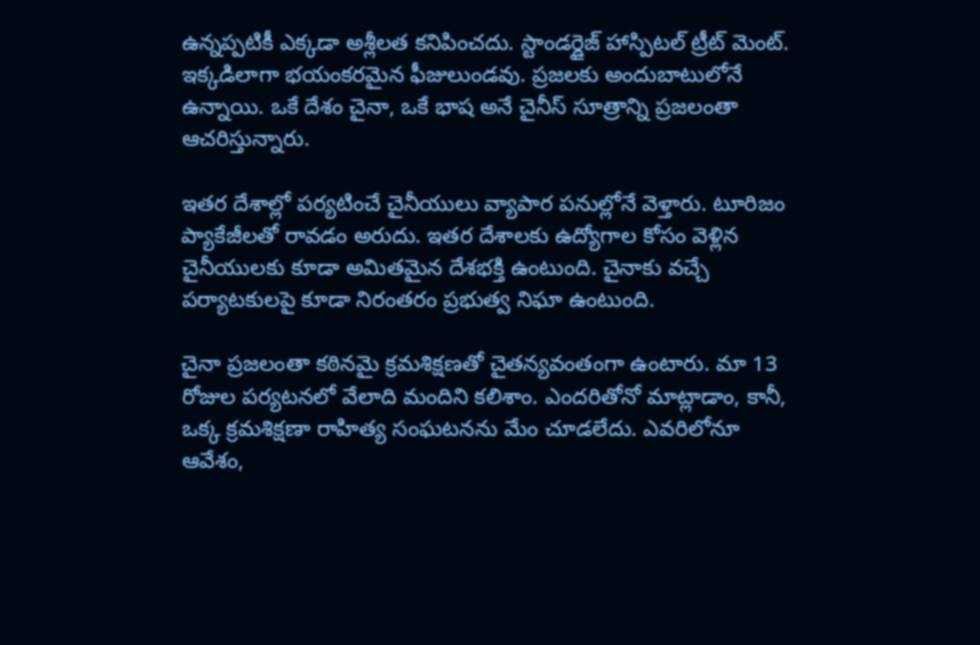ఉన్నప్పటికీ ఎక్కడా అశ్లీలత కనిపించదు. స్టాండర్డైజ్ హాస్పిటల్ ట్రీట్ మెంట్. ఇక్కడిలాగా భయంకరమైన ఫీజులుండవు. ప్రజలకు అందుబాటులోనే ఉన్నాయి. ఒకే దేశం చైనా, ఒకే భాష అనే చైనీస్ సూత్రాన్ని ప్రజలంతా ఆచరిస్తున్నారు.

ఇతర దేశాల్లో పర్యటించే చైనీయులు వ్యాపార పనుల్లోనే వెళ్తారు. టూరిజం ప్యాకేజీలతో రావడం అరుదు. ఇతర దేశాలకు ఉద్యోగాల కోసం వెళ్లిన చైనీయులకు కూడా అమితమైన దేశభక్తి ఉంటుంది. చైనాకు వచ్చే పర్యాటకులపై కూడా నిరంతరం ప్రభుత్వ నిఘా ఉంటుంది.

చైనా ప్రజలంతా కఠినమై క్రమశిక్షణతో చైతన్యవంతంగా ఉంటారు. మా 13 రోజుల పర్యటనలో వేలాది మందిని కలిశాం. ఎందరితోనో మాట్లాడాం, కానీ, ఒక్క క్రమశిక్షణా రాహిత్య సంఘటనను మేం చూడలేదు. ఎవరిలోనూ ఆవేశం,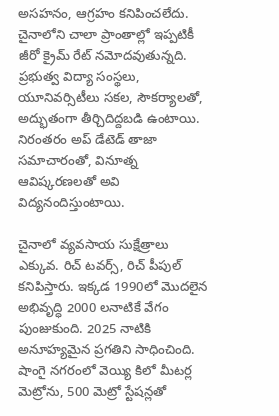అసహనం, ఆగ్రహం కనిపించలేదు. చైనాలోని చాలా ప్రాంతాల్లో ఇప్పటికీ జీరో క్రైమ్ రేట్ నమోదవుతున్నది. ప్రభుత్వ విద్యా సంస్థలు, యూనివర్సిటీలు సకల, సౌకర్యాలతో, అద్భుతంగా తీర్చిదిద్దబడి ఉంటాయి. నిరంతరం అప్ డేటెడ్ తాజా సమాచారంతో, వినూత్న ఆవిష్కరణలతో అవి విద్యనందిస్తుంటాయి.

చైనాలో వ్యవసాయ సుక్షేత్రాలు ఎక్కువ. రిచ్ టవర్స్, రిచ్ పీపుల్ కనిపిస్తారు. ఇక్కడ 1990లో మొదలైన అభివృద్ధి 2000 లనాటికే వేగం పుంజుకుంది. 2025 నాటికి అనూహ్యమైన ప్రగతిని సాధించింది. షాంగై నగరంలో వెయ్యి కిలో మీటర్ల మెట్రోను, 500 మెట్రో స్టేషన్లతో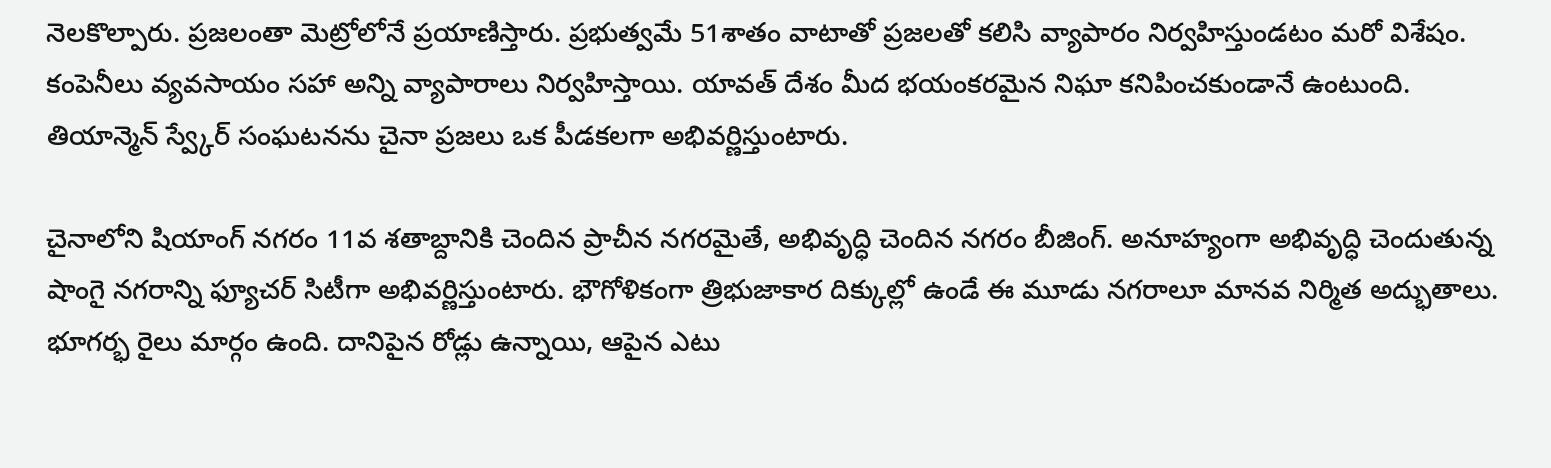నెలకొల్పారు. ప్రజలంతా మెట్రోలోనే ప్రయాణిస్తారు. ప్రభుత్వమే 51శాతం వాటాతో ప్రజలతో కలిసి వ్యాపారం నిర్వహిస్తుండటం మరో విశేషం. కంపెనీలు వ్యవసాయం సహా అన్ని వ్యాపారాలు నిర్వహిస్తాయి. యావత్ దేశం మీద భయంకరమైన నిఘా కనిపించకుండానే ఉంటుంది. తియాన్మెన్ స్వ్కేర్ సంఘటనను చైనా ప్రజలు ఒక పీడకలగా అభివర్ణిస్తుంటారు.

చైనాలోని షియాంగ్ నగరం 11వ శతాబ్దానికి చెందిన ప్రాచీన నగరమైతే, అభివృద్ధి చెందిన నగరం బీజింగ్. అనూహ్యంగా అభివృద్ధి చెందుతున్న షాంగై నగరాన్ని ఫ్యూచర్ సిటీగా అభివర్ణిస్తుంటారు. భౌగోళికంగా త్రిభుజాకార దిక్కుల్లో ఉండే ఈ మూడు నగరాలూ మానవ నిర్మిత అద్భుతాలు. భూగర్భ రైలు మార్గం ఉంది. దానిపైన రోడ్లు ఉన్నాయి, ఆపైన ఎటు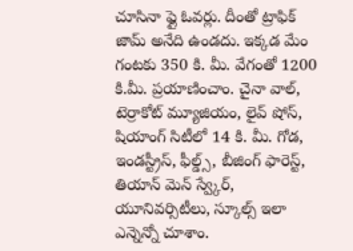చూసినా ఫ్లై ఓవర్లు. దీంతో ట్రాఫిక్ జామ్ అనేది ఉండదు. ఇక్కడ మేం గంటకు 350 కి. మీ. వేగంతో 1200 కి.మీ. ప్రయాణించాం. చైనా వాల్, టెర్రాకోట్ మ్యూజియం, లైవ్ షోస్, షియాంగ్ సిటీలో 14 కి. మీ. గోడ, ఇండస్ట్రీస్, ఫీల్డ్స్, బీజింగ్ ఫారెస్ట్, తియాన్ మెన్ స్వ్కేర్, యూనివర్సిటీలు, స్కూల్స్ ఇలా ఎన్నెన్నో చూశాం.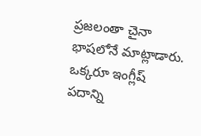ప్రజలంతా చైనా భాషలోనే మాట్లాడారు. ఒక్కరూ ఇంగ్లీష్ పదాన్ని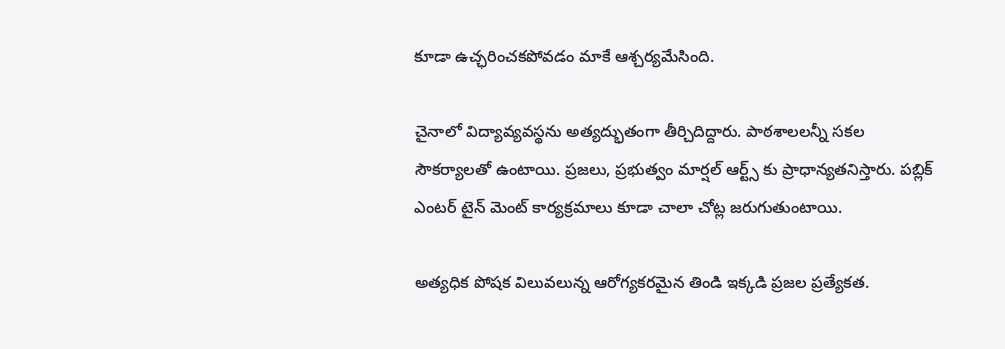కూడా ఉచ్ఛరించకపోవడం మాకే ఆశ్చర్యమేసింది.

చైనాలో విద్యావ్యవస్థను అత్యద్భుతంగా తీర్చిదిద్దారు. పాఠశాలలన్నీ సకల సౌకర్యాలతో ఉంటాయి. ప్రజలు, ప్రభుత్వం మార్షల్ ఆర్ట్స్ కు ప్రాధాన్యతనిస్తారు. పబ్లిక్ ఎంటర్ టైన్ మెంట్ కార్యక్రమాలు కూడా చాలా చోట్ల జరుగుతుంటాయి.

అత్యధిక పోషక విలువలున్న ఆరోగ్యకరమైన తిండి ఇక్కడి ప్రజల ప్రత్యేకత.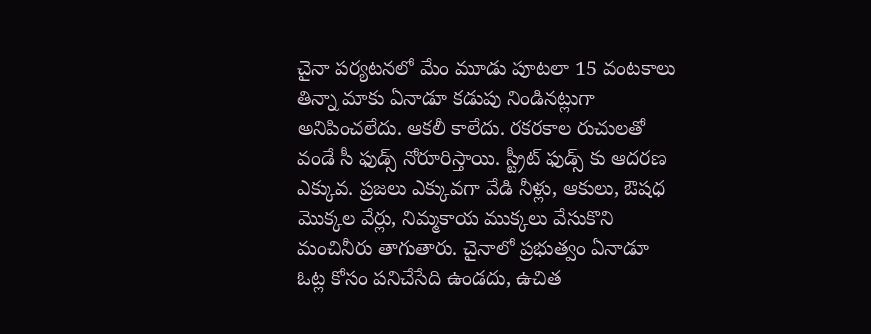చైనా పర్యటనలో మేం మూడు పూటలా 15 వంటకాలు తిన్నా మాకు ఏనాడూ కడుపు నిండినట్లుగా అనిపించలేదు. ఆకలీ కాలేదు. రకరకాల రుచులతో వండే సీ ఫుడ్స్ నోరూరిస్తాయి. స్ట్రీట్ ఫుడ్స్ కు ఆదరణ ఎక్కువ. ప్రజలు ఎక్కువగా వేడి నీళ్లు, ఆకులు, ఔషధ మొక్కల వేర్లు, నిమ్మకాయ ముక్కలు వేసుకొని మంచినీరు తాగుతారు. చైనాలో ప్రభుత్వం ఏనాడూ ఓట్ల కోసం పనిచేసేది ఉండదు, ఉచిత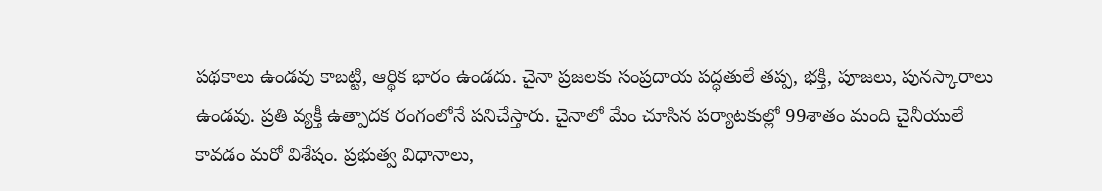పథకాలు ఉండవు కాబట్టి, ఆర్థిక భారం ఉండదు. చైనా ప్రజలకు సంప్రదాయ పద్ధతులే తప్ప, భక్తి, పూజలు, పునస్కారాలు ఉండవు. ప్రతి వ్యక్తీ ఉత్పాదక రంగంలోనే పనిచేస్తారు. చైనాలో మేం చూసిన పర్యాటకుల్లో 99శాతం మంది చైనీయులే కావడం మరో విశేషం. ప్రభుత్వ విధానాలు,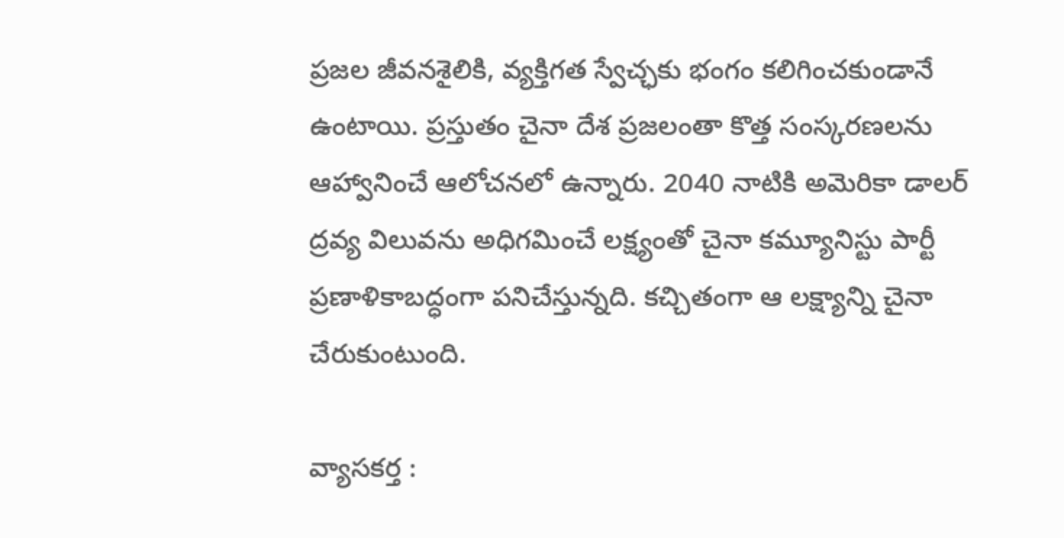ప్రజల జీవనశైలికి, వ్యక్తిగత స్వేచ్ఛకు భంగం కలిగించకుండానే ఉంటాయి. ప్రస్తుతం చైనా దేశ ప్రజలంతా కొత్త సంస్కరణలను ఆహ్వానించే ఆలోచనలో ఉన్నారు. 2040 నాటికి అమెరికా డాలర్ ద్రవ్య విలువను అధిగమించే లక్ష్యంతో చైనా కమ్యూనిస్టు పార్టీ ప్రణాళికాబద్ధంగా పనిచేస్తున్నది. కచ్చితంగా ఆ లక్ష్యాన్ని చైనా చేరుకుంటుంది.

వ్యాసకర్త :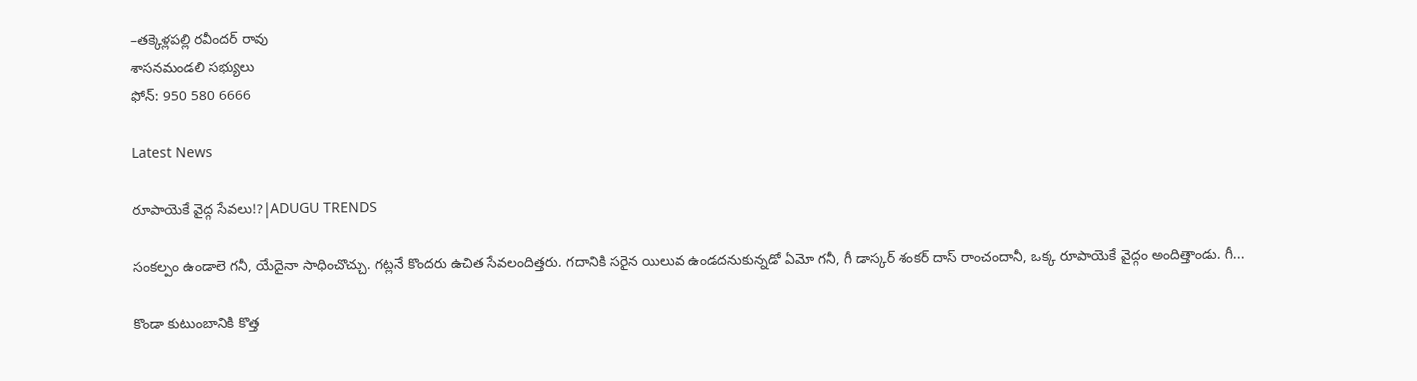–తక్కెళ్లపల్లి రవీందర్ రావు
శాసనమండలి సభ్యులు
ఫోన్: 950 580 6666

Latest News

రూపాయెకే వైద్గ సేవలు!?|ADUGU TRENDS

సంకల్పం ఉండాలె గనీ, యేదైనా సాధించొచ్చు. గట్లనే కొందరు ఉచిత సేవలందిత్తరు. గదానికి సరైన యిలువ ఉండదనుకున్నడో ఏమో గనీ, గీ డాస్కర్ శంకర్ దాస్ రాంచందానీ, ఒక్క రూపాయెకే వైద్గం అందిత్తాండు. గీ...

కొండా కుటుంబానికి కొత్త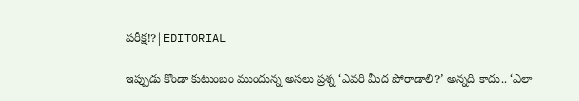పరీక్ష!?|EDITORIAL

ఇప్పుడు కొండా కుటుంబం ముందున్న అసలు ప్రశ్న ‘ఎవరి మీద పోరాడాలి?’ అన్నది కాదు.. ‘ఎలా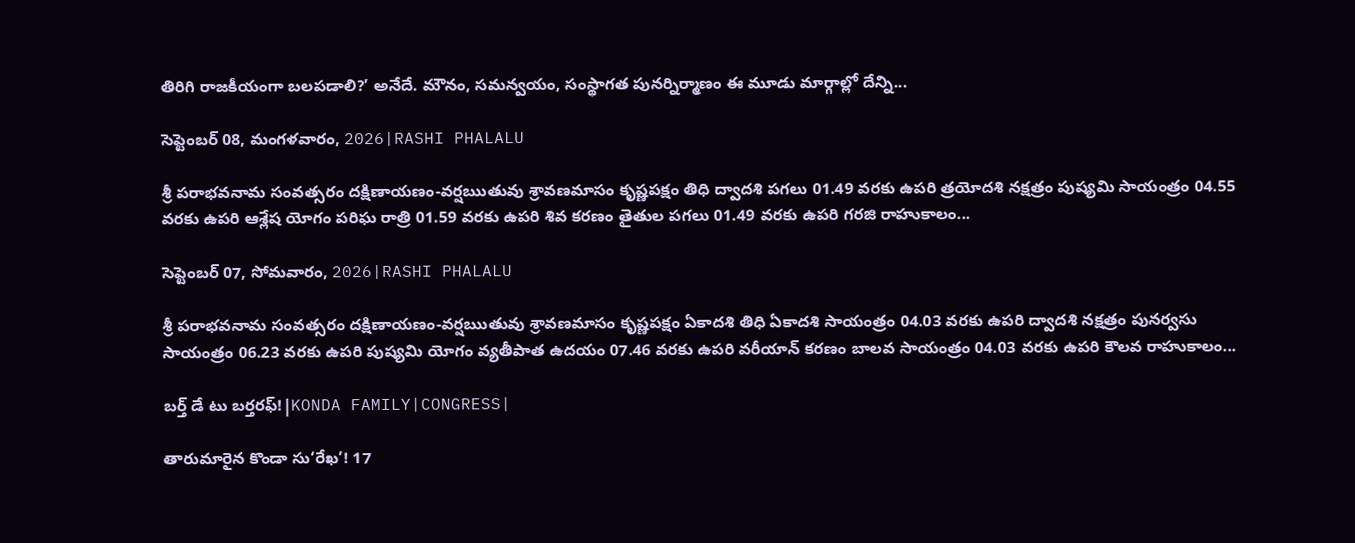తిరిగి రాజకీయంగా బలపడాలి?’ అనేదే. మౌనం, సమన్వయం, సంస్థాగత పునర్నిర్మాణం ఈ మూడు మార్గాల్లో దేన్ని...

సెప్టెంబర్ 08, మంగళవారం, 2026|RASHI PHALALU

శ్రీ పరాభవనామ సంవత్సరం దక్షిణాయణం-వర్షఋతువు శ్రావణమాసం కృష్ణపక్షం తిధి ద్వాదశి పగలు 01.49 వరకు ఉపరి త్రయోదశి నక్షత్రం పుష్యమి సాయంత్రం 04.55 వరకు ఉపరి ఆశ్లేష యోగం పరిఘ రాత్రి 01.59 వరకు ఉపరి శివ కరణం తైతుల పగలు 01.49 వరకు ఉపరి గరజి రాహుకాలం...

సెప్టెంబర్ 07, సోమవారం, 2026|RASHI PHALALU

శ్రీ పరాభవనామ సంవత్సరం దక్షిణాయణం-వర్షఋతువు శ్రావణమాసం కృష్ణపక్షం ఏకాదశి తిధి ఏకాదశి సాయంత్రం 04.03 వరకు ఉపరి ద్వాదశి నక్షత్రం పునర్వసు సాయంత్రం 06.23 వరకు ఉపరి పుష్యమి యోగం వ్యతీపాత ఉదయం 07.46 వరకు ఉపరి వరీయాన్ కరణం బాలవ సాయంత్రం 04.03 వరకు ఉపరి కౌలవ రాహుకాలం...

బర్త్ డే టు బర్తరఫ్!|KONDA FAMILY|CONGRESS|

తారుమారైన కొండా సు‘రేఖ’! 17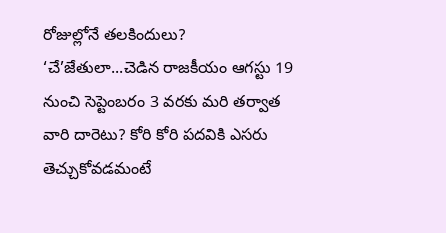రోజుల్లోనే తలకిందులు? ‘చే’జేతులా...చెడిన రాజకీయం ఆగస్టు 19 నుంచి సెప్టెంబరం 3 వరకు మరి తర్వాత వారి దారెటు? కోరి కోరి పదవికి ఎసరు తెచ్చుకోవడమంటే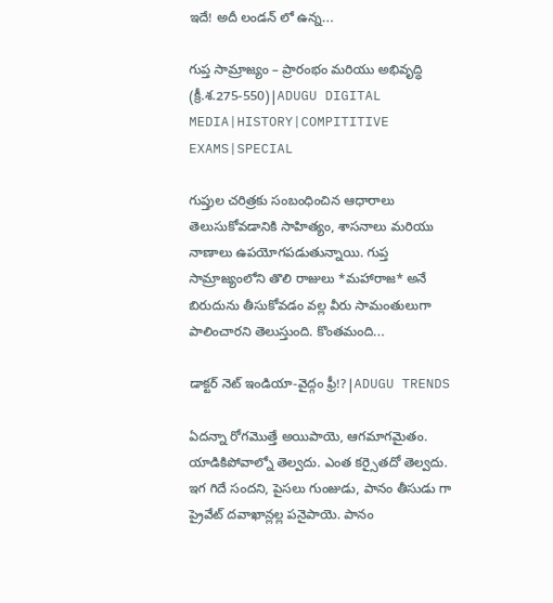ఇదే! అదీ లండన్ లో ఉన్న...

గుప్త సామ్రాజ్యం – ప్రారంభం మరియు అభివృద్ధి (క్రీ.శ.275-550)|ADUGU DIGITAL MEDIA|HISTORY|COMPITITIVE EXAMS|SPECIAL

గుప్తుల చరిత్రకు సంబంధించిన ఆధారాలు తెలుసుకోవడానికి సాహిత్యం, శాసనాలు మరియు నాణాలు ఉపయోగపడుతున్నాయి. గుప్త సామ్రాజ్యంలోని తొలి రాజులు *మహారాజ* అనే బిరుదును తీసుకోవడం వల్ల వీరు సామంతులుగా పాలించారని తెలుస్తుంది. కొంతమంది...

డాక్టర్ నెట్ ఇండియా-వైద్గం ఫ్రీ!?|ADUGU TRENDS

ఏదన్నా రోగమొత్తే అయిపాయె, ఆగమాగమైతం. యాడికిపోవాల్నో తెల్వదు. ఎంత కర్సైతదో తెల్వదు. ఇగ గిదే సందని, పైసలు గుంజుడు, పానం తీసుడు గా ప్రైవేట్ దవాఖాన్లల్ల పనైపాయె. పానం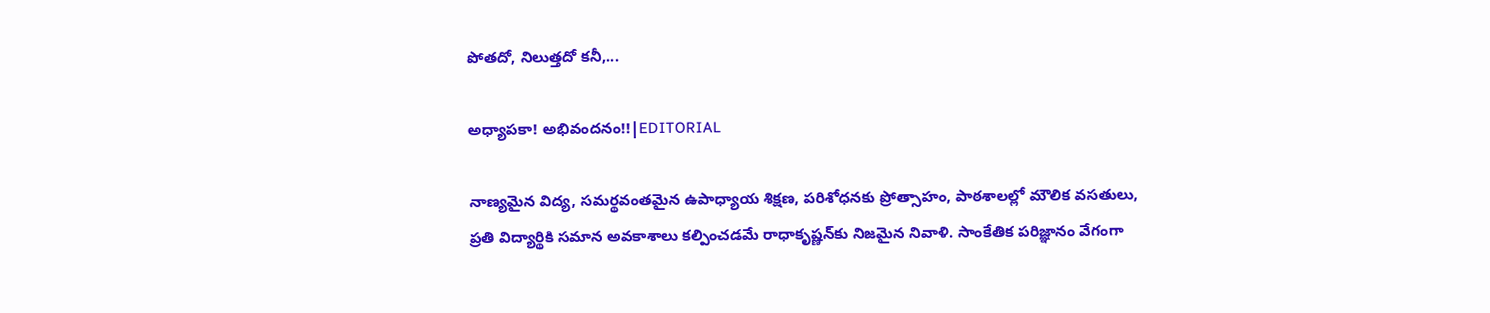పోతదో, నిలుత్తదో కనీ,...

అధ్యాపకా! అభివందనం!!|EDITORIAL

నాణ్యమైన విద్య, సమర్థవంతమైన ఉపాధ్యాయ శిక్షణ, పరిశోధనకు ప్రోత్సాహం, పాఠశాలల్లో మౌలిక వసతులు, ప్రతి విద్యార్థికి సమాన అవకాశాలు కల్పించడమే రాధాకృష్ణన్‌కు నిజమైన నివాళి. సాంకేతిక పరిజ్ఞానం వేగంగా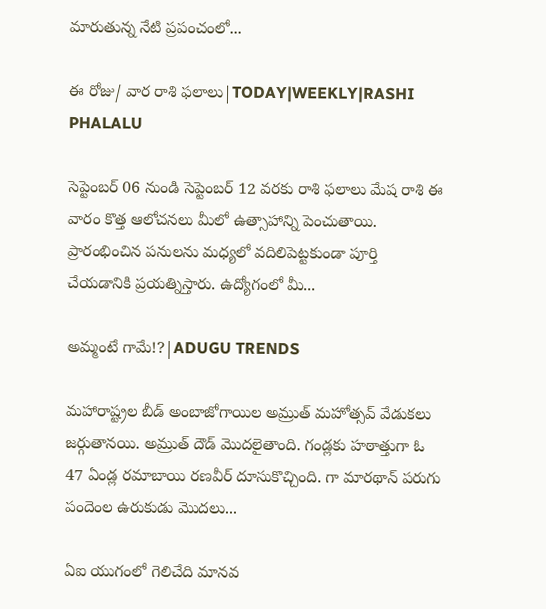మారుతున్న నేటి ప్రపంచంలో...

ఈ రోజు/ వార రాశి ఫలాలు|TODAY|WEEKLY|RASHI PHALALU

సెప్టెంబర్ 06 నుండి సెప్టెంబర్ 12 వరకు రాశి ఫలాలు మేష రాశి ఈ వారం కొత్త ఆలోచనలు మీలో ఉత్సాహాన్ని పెంచుతాయి. ప్రారంభించిన పనులను మధ్యలో వదిలిపెట్టకుండా పూర్తి చేయడానికి ప్రయత్నిస్తారు. ఉద్యోగంలో మీ...

అమ్మంటే గామే!?|ADUGU TRENDS

మహారాష్ట్రల బీడ్ అంబాజోగాయిల అమ్రుత్ మహోత్సవ్ వేడుకలు జర్గుతానయి. అమ్రుత్ దౌడ్ మొదలైతాంది. గండ్లకు హఠాత్తుగా ఓ 47 ఏండ్ల రమాబాయి రణవీర్ దూసుకొచ్చింది. గా మారథాన్ పరుగు పందెంల ఉరుకుడు మొదలు...

ఏఐ యుగంలో గెలిచేది మానవ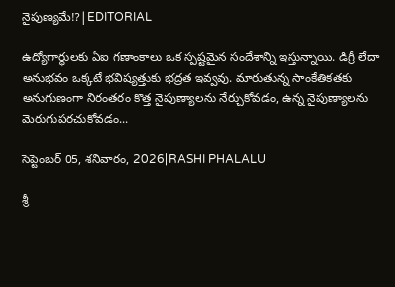నైపుణ్యమే!?|EDITORIAL

ఉద్యోగార్థులకు ఏఐ గణాంకాలు ఒక స్పష్టమైన సందేశాన్ని ఇస్తున్నాయి. డిగ్రీ లేదా అనుభవం ఒక్కటే భవిష్యత్తుకు భద్రత ఇవ్వవు. మారుతున్న సాంకేతికతకు అనుగుణంగా నిరంతరం కొత్త నైపుణ్యాలను నేర్చుకోవడం, ఉన్న నైపుణ్యాలను మెరుగుపరచుకోవడం...

సెప్టెంబర్ 05, శనివారం, 2026|RASHI PHALALU

శ్రీ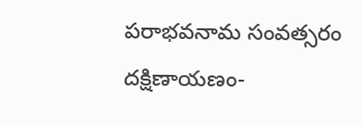పరాభవనామ సంవత్సరం దక్షిణాయణం-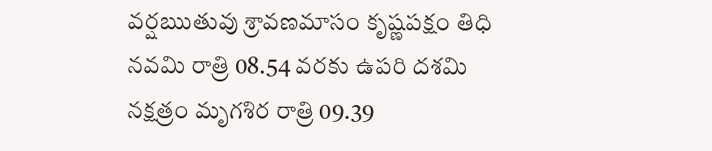వర్షఋతువు శ్రావణమాసం కృష్ణపక్షం తిధి నవమి రాత్రి 08.54 వరకు ఉపరి దశమి నక్షత్రం మృగశిర రాత్రి 09.39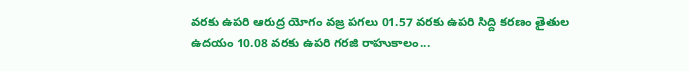వరకు ఉపరి ఆరుద్ర యోగం వజ్ర పగలు 01.57 వరకు ఉపరి సిద్ది కరణం తైతుల ఉదయం 10.08 వరకు ఉపరి గరజి రాహుకాలం...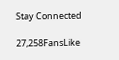Stay Connected

27,258FansLike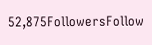52,875FollowersFollow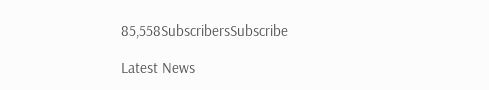85,558SubscribersSubscribe

Latest News